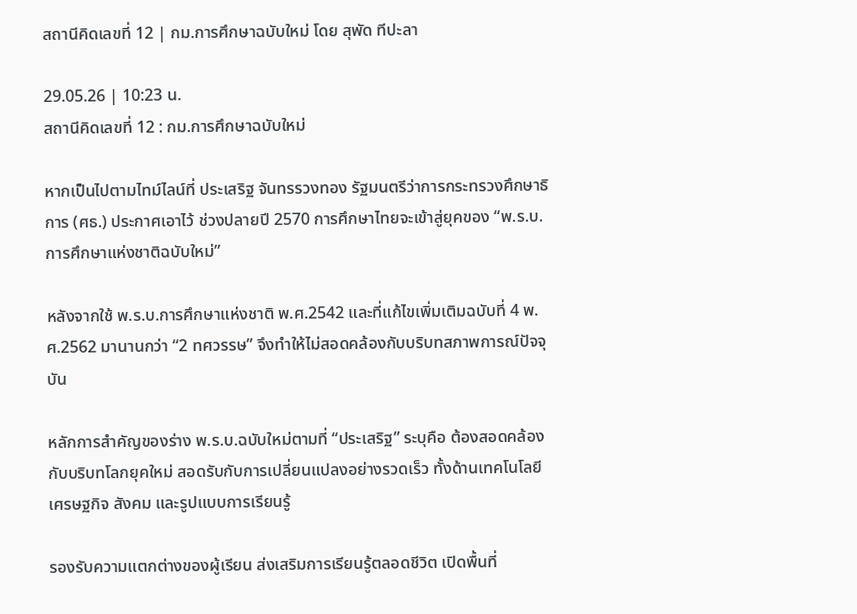สถานีคิดเลขที่ 12 | กม.การศึกษาฉบับใหม่ โดย สุพัด ทีปะลา

29.05.26 | 10:23 น.
สถานีคิดเลขที่ 12 : กม.การศึกษาฉบับใหม่

หากเป็นไปตามไทม์ไลน์ที่ ประเสริฐ จันทรรวงทอง รัฐมนตรีว่าการกระทรวงศึกษาธิการ (ศธ.) ประกาศเอาไว้ ช่วงปลายปี 2570 การศึกษาไทยจะเข้าสู่ยุคของ “พ.ร.บ.การศึกษาแห่งชาติฉบับใหม่”

หลังจากใช้ พ.ร.บ.การศึกษาแห่งชาติ พ.ศ.2542 และที่แก้ไขเพิ่มเติมฉบับที่ 4 พ.ศ.2562 มานานกว่า “2 ทศวรรษ” จึงทำให้ไม่สอดคล้องกับบริบทสภาพการณ์ปัจจุบัน

หลักการสำคัญของร่าง พ.ร.บ.ฉบับใหม่ตามที่ “ประเสริฐ” ระบุคือ ต้องสอดคล้องกับบริบทโลกยุคใหม่ สอดรับกับการเปลี่ยนแปลงอย่างรวดเร็ว ทั้งด้านเทคโนโลยี เศรษฐกิจ สังคม และรูปแบบการเรียนรู้

รองรับความแตกต่างของผู้เรียน ส่งเสริมการเรียนรู้ตลอดชีวิต เปิดพื้นที่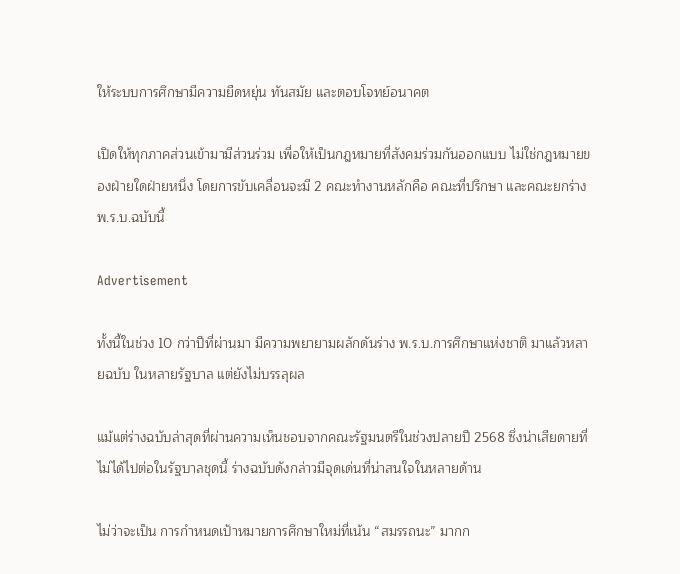ให้ระบบการศึกษามีความยืดหยุ่น ทันสมัย และตอบโจทย์อนาคต

เปิดให้ทุกภาคส่วนเข้ามามีส่วนร่วม เพื่อให้เป็นกฎหมายที่สังคมร่วมกันออกแบบ ไม่ใช่กฎหมายของฝ่ายใดฝ่ายหนึ่ง โดยการขับเคลื่อนจะมี 2 คณะทำงานหลักคือ คณะที่ปรึกษา และคณะยกร่าง พ.ร.บ.ฉบับนี้

Advertisement

ทั้งนี้ในช่วง 10 กว่าปีที่ผ่านมา มีความพยายามผลักดันร่าง พ.ร.บ.การศึกษาแห่งชาติ มาแล้วหลายฉบับ ในหลายรัฐบาล แต่ยังไม่บรรลุผล

แม้แต่ร่างฉบับล่าสุดที่ผ่านความเห็นชอบจากคณะรัฐมนตรีในช่วงปลายปี 2568 ซึ่งน่าเสียดายที่ไม่ได้ไปต่อในรัฐบาลชุดนี้ ร่างฉบับดังกล่าวมีจุดเด่นที่น่าสนใจในหลายด้าน

ไม่ว่าจะเป็น การกำหนดเป้าหมายการศึกษาใหม่ที่เน้น “สมรรถนะ” มากก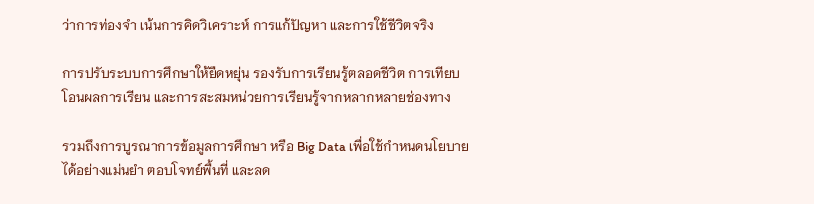ว่าการท่องจำ เน้นการคิดวิเคราะห์ การแก้ปัญหา และการใช้ชีวิตจริง

การปรับระบบการศึกษาให้ยืดหยุ่น รองรับการเรียนรู้ตลอดชีวิต การเทียบโอนผลการเรียน และการสะสมหน่วยการเรียนรู้จากหลากหลายช่องทาง

รวมถึงการบูรณาการข้อมูลการศึกษา หรือ Big Data เพื่อใช้กำหนดนโยบายได้อย่างแม่นยำ ตอบโจทย์พื้นที่ และลด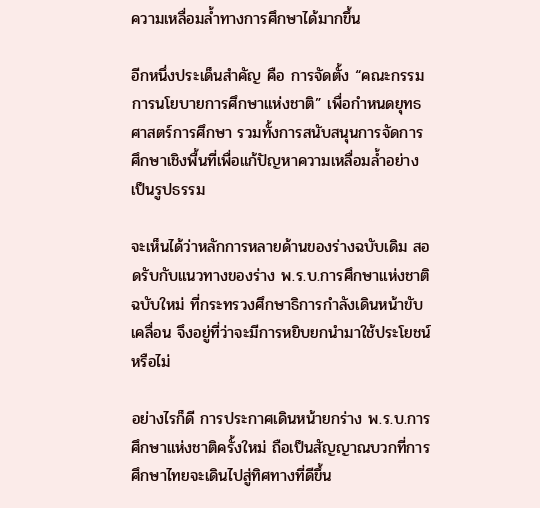ความเหลื่อมล้ำทางการศึกษาได้มากขึ้น

อีกหนึ่งประเด็นสำคัญ คือ การจัดตั้ง “คณะกรรมการนโยบายการศึกษาแห่งชาติ” เพื่อกำหนดยุทธศาสตร์การศึกษา รวมทั้งการสนับสนุนการจัดการศึกษาเชิงพื้นที่เพื่อแก้ปัญหาความเหลื่อมล้ำอย่างเป็นรูปธรรม

จะเห็นได้ว่าหลักการหลายด้านของร่างฉบับเดิม สอดรับกับแนวทางของร่าง พ.ร.บ.การศึกษาแห่งชาติฉบับใหม่ ที่กระทรวงศึกษาธิการกำลังเดินหน้าขับเคลื่อน จึงอยู่ที่ว่าจะมีการหยิบยกนำมาใช้ประโยชน์หรือไม่

อย่างไรก็ดี การประกาศเดินหน้ายกร่าง พ.ร.บ.การศึกษาแห่งชาติครั้งใหม่ ถือเป็นสัญญาณบวกที่การศึกษาไทยจะเดินไปสู่ทิศทางที่ดีขึ้น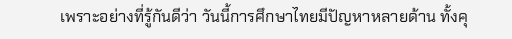เพราะอย่างที่รู้กันดีว่า วันนี้การศึกษาไทยมีปัญหาหลายด้าน ทั้งคุ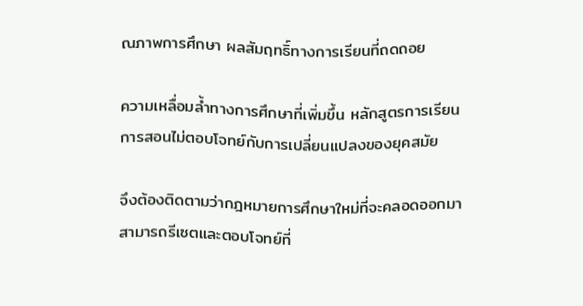ณภาพการศึกษา ผลสัมฤทธิ์ทางการเรียนที่ถดถอย

ความเหลื่อมล้ำทางการศึกษาที่เพิ่มขึ้น หลักสูตรการเรียนการสอนไม่ตอบโจทย์กับการเปลี่ยนแปลงของยุคสมัย

จึงต้องติดตามว่ากฎหมายการศึกษาใหม่ที่จะคลอดออกมาสามารถรีเซตและตอบโจทย์ที่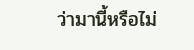ว่ามานี้หรือไม่